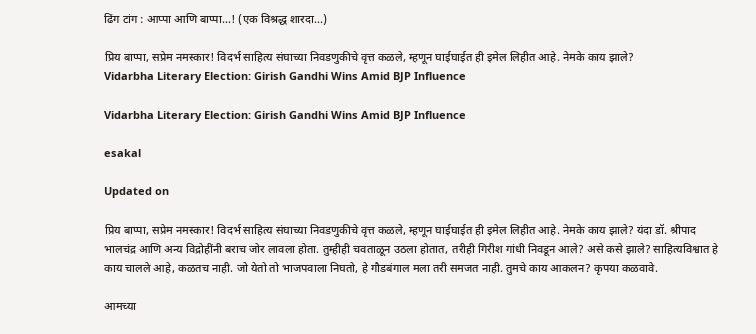ढिंग टांग : आप्पा आणि बाप्पा…! (एक विश्रद्ध शारदा...)

प्रिय बाप्पा, सप्रेम नमस्कार! विदर्भ साहित्य संघाच्या निवडणुकीचे वृत्त कळले, म्हणून घाईघाईत ही इमेल लिहीत आहे. नेमके काय झाले?
Vidarbha Literary Election: Girish Gandhi Wins Amid BJP Influence

Vidarbha Literary Election: Girish Gandhi Wins Amid BJP Influence

esakal

Updated on

प्रिय बाप्पा, सप्रेम नमस्कार! विदर्भ साहित्य संघाच्या निवडणुकीचे वृत्त कळले, म्हणून घाईघाईत ही इमेल लिहीत आहे. नेमके काय झाले? यंदा डॉ. श्रीपाद भालचंद्र आणि अन्य विद्रोहींनी बराच जोर लावला होता. तुम्हीही चवताळून उठला होतात, तरीही गिरीश गांधी निवडून आले? असे कसे झाले? साहित्यविश्वात हे काय चालले आहे, कळतच नाही. जो येतो तो भाजपवाला निघतो, हे गौडबंगाल मला तरी समजत नाही. तुमचे काय आकलन? कृपया कळवावे.

आमच्या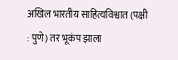अखिल भारतीय साहित्यविश्वात (पक्षी : पुणे) तर भूकंप झाला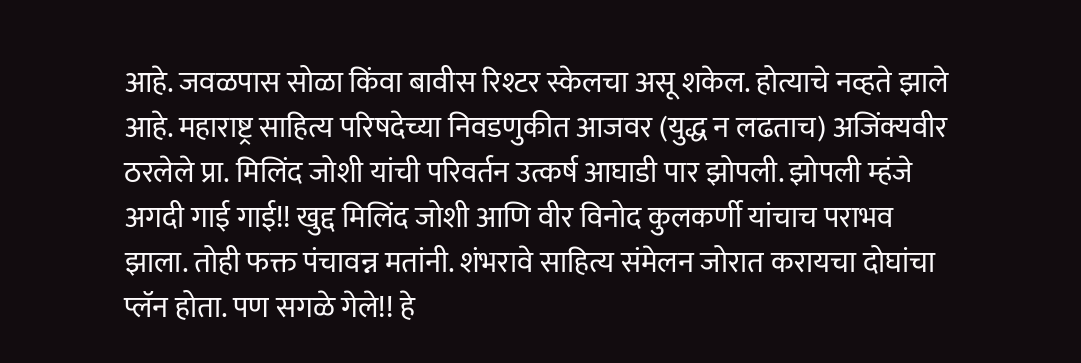आहे. जवळपास सोळा किंवा बावीस रिश्टर स्केलचा असू शकेल. होत्याचे नव्हते झाले आहे. महाराष्ट्र साहित्य परिषदेच्या निवडणुकीत आजवर (युद्ध न लढताच) अजिंक्यवीर ठरलेले प्रा. मिलिंद जोशी यांची परिवर्तन उत्कर्ष आघाडी पार झोपली. झोपली म्हंजे अगदी गाई गाई!! खुद्द मिलिंद जोशी आणि वीर विनोद कुलकर्णी यांचाच पराभव झाला. तोही फक्त पंचावन्न मतांनी. शंभरावे साहित्य संमेलन जोरात करायचा दोघांचा प्लॅन होता. पण सगळे गेले!! हे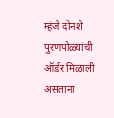म्हंजे दोनशे पुरणपोळ्यांची ऑर्डर मिळाली असताना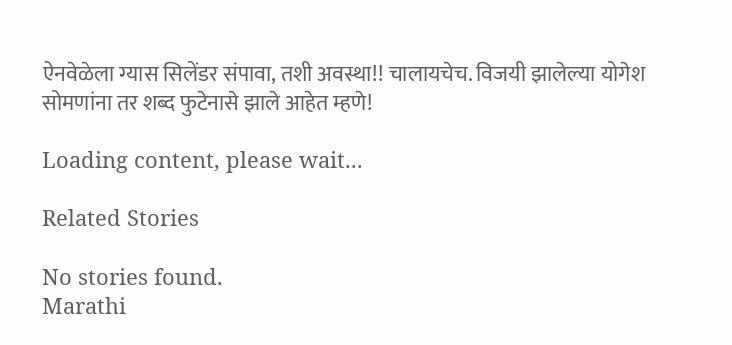ऐनवेळेला ग्यास सिलेंडर संपावा, तशी अवस्था!! चालायचेच. विजयी झालेल्या योगेश सोमणांना तर शब्द फुटेनासे झाले आहेत म्हणे!

Loading content, please wait...

Related Stories

No stories found.
Marathi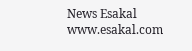News Esakal
www.esakal.com